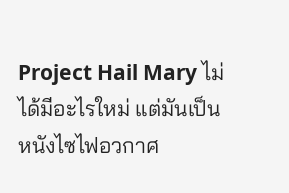Project Hail Mary ไม่ได้มีอะไรใหม่ แต่มันเป็นหนังไซไฟอวกาศ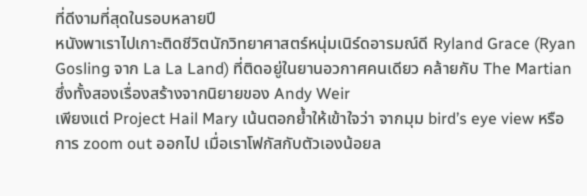ที่ดีงามที่สุดในรอบหลายปี
หนังพาเราไปเกาะติดชีวิตนักวิทยาศาสตร์หนุ่มเนิร์ดอารมณ์ดี Ryland Grace (Ryan Gosling จาก La La Land) ที่ติดอยู่ในยานอวกาศคนเดียว คล้ายกับ The Martian ซึ่งทั้งสองเรื่องสร้างจากนิยายของ Andy Weir
เพียงแต่ Project Hail Mary เน้นตอกย้ำให้เข้าใจว่า จากมุม bird’s eye view หรือการ zoom out ออกไป เมื่อเราโฟกัสกับตัวเองน้อยล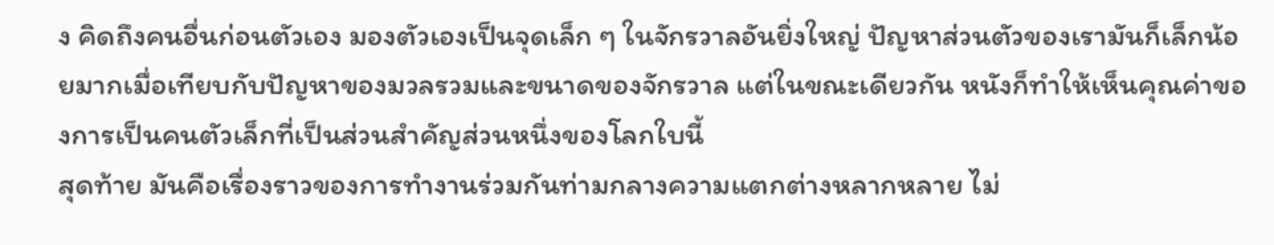ง คิดถึงคนอื่นก่อนตัวเอง มองตัวเองเป็นจุดเล็ก ๆ ในจักรวาลอันยิ่งใหญ่ ปัญหาส่วนตัวของเรามันก็เล็กน้อยมากเมื่อเทียบกับปัญหาของมวลรวมและขนาดของจักรวาล แต่ในขณะเดียวกัน หนังก็ทำให้เห็นคุณค่าของการเป็นคนตัวเล็กที่เป็นส่วนสำคัญส่วนหนึ่งของโลกใบนี้
สุดท้าย มันคือเรื่องราวของการทำงานร่วมกันท่ามกลางความแตกต่างหลากหลาย ไม่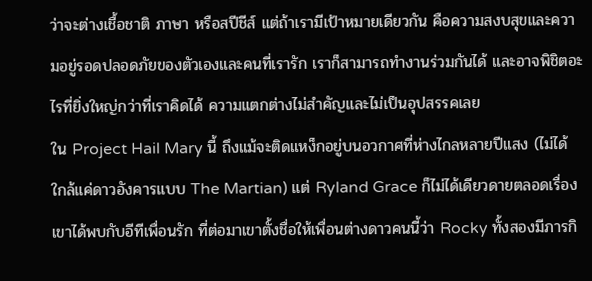ว่าจะต่างเชื้อชาติ ภาษา หรือสปีชีส์ แต่ถ้าเรามีเป้าหมายเดียวกัน คือความสงบสุขและความอยู่รอดปลอดภัยของตัวเองและคนที่เรารัก เราก็สามารถทำงานร่วมกันได้ และอาจพิชิตอะไรที่ยิ่งใหญ่กว่าที่เราคิดได้ ความแตกต่างไม่สำคัญและไม่เป็นอุปสรรคเลย
ใน Project Hail Mary นี้ ถึงแม้จะติดแหง็กอยู่บนอวกาศที่ห่างไกลหลายปีแสง (ไม่ได้ใกล้แค่ดาวอังคารแบบ The Martian) แต่ Ryland Grace ก็ไม่ได้เดียวดายตลอดเรื่อง เขาได้พบกับอีทีเพื่อนรัก ที่ต่อมาเขาตั้งชื่อให้เพื่อนต่างดาวคนนี้ว่า Rocky ทั้งสองมีภารกิ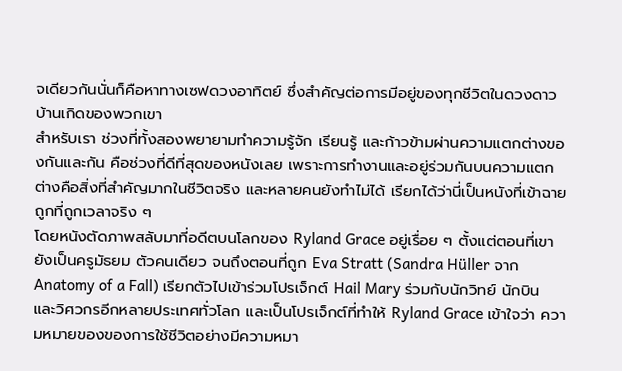จเดียวกันนั่นก็คือหาทางเซฟดวงอาทิตย์ ซึ่งสำคัญต่อการมีอยู่ของทุกชีวิตในดวงดาวบ้านเกิดของพวกเขา
สำหรับเรา ช่วงที่ทั้งสองพยายามทำความรู้จัก เรียนรู้ และก้าวข้ามผ่านความแตกต่างของกันและกัน คือช่วงที่ดีที่สุดของหนังเลย เพราะการทำงานและอยู่ร่วมกันบนความแตกต่างคือสิ่งที่สำคัญมากในชีวิตจริง และหลายคนยังทำไม่ได้ เรียกได้ว่านี่เป็นหนังที่เข้าฉายถูกที่ถูกเวลาจริง ๆ
โดยหนังตัดภาพสลับมาที่อดีตบนโลกของ Ryland Grace อยู่เรื่อย ๆ ตั้งแต่ตอนที่เขายังเป็นครูมัธยม ตัวคนเดียว จนถึงตอนที่ถูก Eva Stratt (Sandra Hüller จาก Anatomy of a Fall) เรียกตัวไปเข้าร่วมโปรเจ็กต์ Hail Mary ร่วมกับนักวิทย์ นักบิน และวิศวกรอีกหลายประเทศทั่วโลก และเป็นโปรเจ็กต์ที่ทำให้ Ryland Grace เข้าใจว่า ความหมายของของการใช้ชีวิตอย่างมีความหมา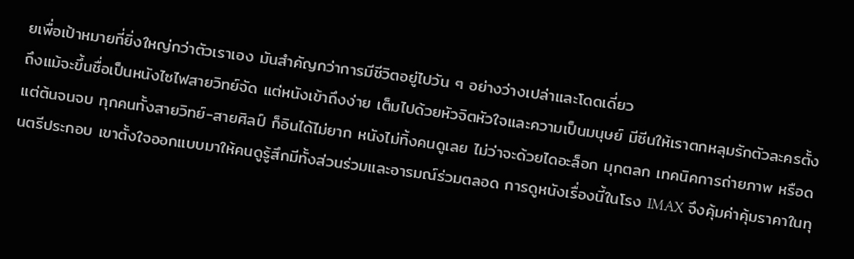ยเพื่อเป้าหมายที่ยิ่งใหญ่กว่าตัวเราเอง มันสำคัญกว่าการมีชีวิตอยู่ไปวัน ๆ อย่างว่างเปล่าและโดดเดี่ยว
ถึงแม้จะขึ้นชื่อเป็นหนังไซไฟสายวิทย์จัด แต่หนังเข้าถึงง่าย เต็มไปด้วยหัวจิตหัวใจและความเป็นมนุษย์ มีซีนให้เราตกหลุมรักตัวละครตั้งแต่ต้นจนจบ ทุกคนทั้งสายวิทย์-สายศิลป์ ก็อินได้ไม่ยาก หนังไม่ทิ้งคนดูเลย ไม่ว่าจะด้วยไดอะล็อก มุกตลก เทคนิคการถ่ายภาพ หรือดนตรีประกอบ เขาตั้งใจออกแบบมาให้คนดูรู้สึกมีทั้งส่วนร่วมและอารมณ์ร่วมตลอด การดูหนังเรื่องนี้ในโรง IMAX จึงคุ้มค่าคุ้มราคาในทุ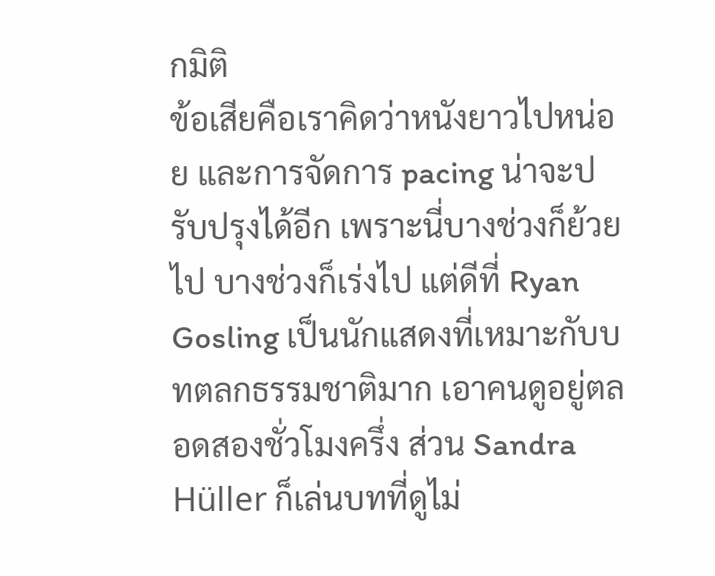กมิติ
ข้อเสียคือเราคิดว่าหนังยาวไปหน่อย และการจัดการ pacing น่าจะปรับปรุงได้อีก เพราะนี่บางช่วงก็ย้วยไป บางช่วงก็เร่งไป แต่ดีที่ Ryan Gosling เป็นนักแสดงที่เหมาะกับบทตลกธรรมชาติมาก เอาคนดูอยู่ตลอดสองชั่วโมงครึ่ง ส่วน Sandra Hüller ก็เล่นบทที่ดูไม่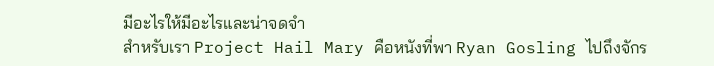มีอะไรให้มีอะไรและน่าจดจำ
สำหรับเรา Project Hail Mary คือหนังที่พา Ryan Gosling ไปถึงจักร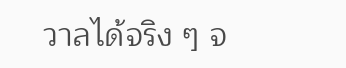วาลได้จริง ๆ จ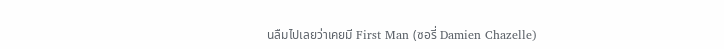นลืมไปเลยว่าเคยมี First Man (ซอรี่ Damien Chazelle)